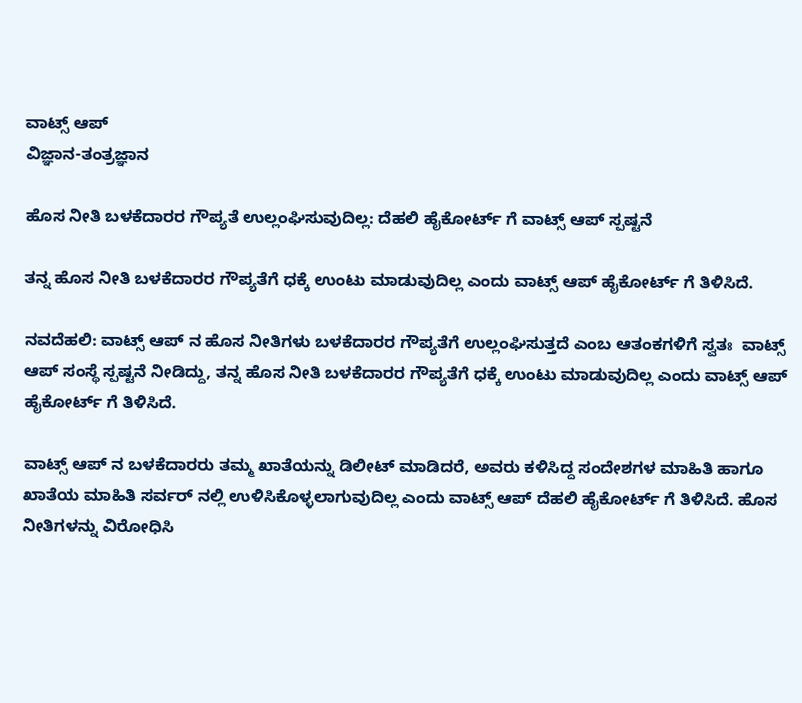ವಾಟ್ಸ್ ಆಪ್
ವಿಜ್ಞಾನ-ತಂತ್ರಜ್ಞಾನ

ಹೊಸ ನೀತಿ ಬಳಕೆದಾರರ ಗೌಪ್ಯತೆ ಉಲ್ಲಂಘಿಸುವುದಿಲ್ಲ: ದೆಹಲಿ ಹೈಕೋರ್ಟ್ ಗೆ ವಾಟ್ಸ್ ಆಪ್ ಸ್ಪಷ್ಟನೆ

ತನ್ನ ಹೊಸ ನೀತಿ ಬಳಕೆದಾರರ ಗೌಪ್ಯತೆಗೆ ಧಕ್ಕೆ ಉಂಟು ಮಾಡುವುದಿಲ್ಲ ಎಂದು ವಾಟ್ಸ್ ಆಪ್ ಹೈಕೋರ್ಟ್ ಗೆ ತಿಳಿಸಿದೆ.

ನವದೆಹಲಿ: ವಾಟ್ಸ್ ಆಪ್ ನ ಹೊಸ ನೀತಿಗಳು ಬಳಕೆದಾರರ ಗೌಪ್ಯತೆಗೆ ಉಲ್ಲಂಘಿಸುತ್ತದೆ ಎಂಬ ಆತಂಕಗಳಿಗೆ ಸ್ವತಃ  ವಾಟ್ಸ್ ಆಪ್ ಸಂಸ್ಥೆ ಸ್ಪಷ್ಟನೆ ನೀಡಿದ್ದು, ತನ್ನ ಹೊಸ ನೀತಿ ಬಳಕೆದಾರರ ಗೌಪ್ಯತೆಗೆ ಧಕ್ಕೆ ಉಂಟು ಮಾಡುವುದಿಲ್ಲ ಎಂದು ವಾಟ್ಸ್ ಆಪ್ ಹೈಕೋರ್ಟ್ ಗೆ ತಿಳಿಸಿದೆ.

ವಾಟ್ಸ್ ಆಪ್ ನ ಬಳಕೆದಾರರು ತಮ್ಮ ಖಾತೆಯನ್ನು ಡಿಲೀಟ್ ಮಾಡಿದರೆ, ಅವರು ಕಳಿಸಿದ್ದ ಸಂದೇಶಗಳ ಮಾಹಿತಿ ಹಾಗೂ ಖಾತೆಯ ಮಾಹಿತಿ ಸರ್ವರ್ ನಲ್ಲಿ ಉಳಿಸಿಕೊಳ್ಳಲಾಗುವುದಿಲ್ಲ ಎಂದು ವಾಟ್ಸ್ ಆಪ್ ದೆಹಲಿ ಹೈಕೋರ್ಟ್ ಗೆ ತಿಳಿಸಿದೆ. ಹೊಸ ನೀತಿಗಳನ್ನು ವಿರೋಧಿಸಿ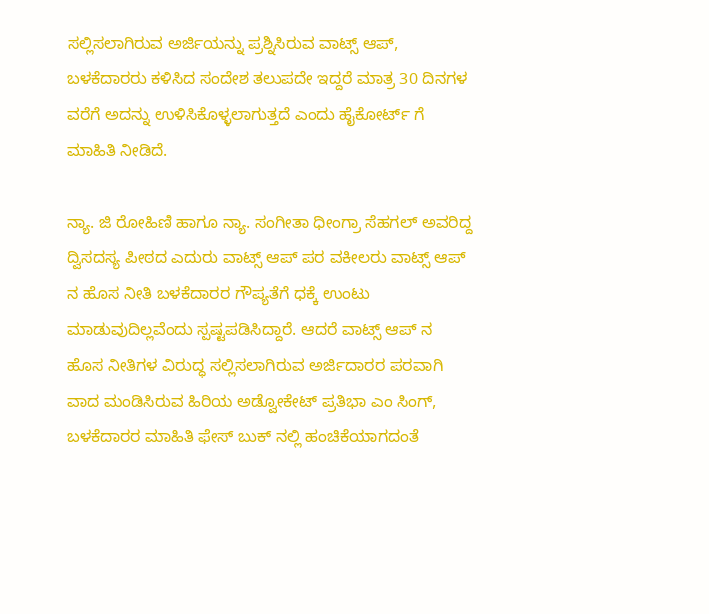ಸಲ್ಲಿಸಲಾಗಿರುವ ಅರ್ಜಿಯನ್ನು ಪ್ರಶ್ನಿಸಿರುವ ವಾಟ್ಸ್ ಆಪ್, ಬಳಕೆದಾರರು ಕಳಿಸಿದ ಸಂದೇಶ ತಲುಪದೇ ಇದ್ದರೆ ಮಾತ್ರ 30 ದಿನಗಳ ವರೆಗೆ ಅದನ್ನು ಉಳಿಸಿಕೊಳ್ಳಲಾಗುತ್ತದೆ ಎಂದು ಹೈಕೋರ್ಟ್ ಗೆ ಮಾಹಿತಿ ನೀಡಿದೆ.

ನ್ಯಾ. ಜಿ ರೋಹಿಣಿ ಹಾಗೂ ನ್ಯಾ. ಸಂಗೀತಾ ಧೀಂಗ್ರಾ ಸೆಹಗಲ್ ಅವರಿದ್ದ ದ್ವಿಸದಸ್ಯ ಪೀಠದ ಎದುರು ವಾಟ್ಸ್ ಆಪ್ ಪರ ವಕೀಲರು ವಾಟ್ಸ್ ಆಪ್ ನ ಹೊಸ ನೀತಿ ಬಳಕೆದಾರರ ಗೌಪ್ಯತೆಗೆ ಧಕ್ಕೆ ಉಂಟು ಮಾಡುವುದಿಲ್ಲವೆಂದು ಸ್ಪಷ್ಟಪಡಿಸಿದ್ದಾರೆ. ಆದರೆ ವಾಟ್ಸ್ ಆಪ್ ನ ಹೊಸ ನೀತಿಗಳ ವಿರುದ್ಧ ಸಲ್ಲಿಸಲಾಗಿರುವ ಅರ್ಜಿದಾರರ ಪರವಾಗಿ ವಾದ ಮಂಡಿಸಿರುವ ಹಿರಿಯ ಅಡ್ವೋಕೇಟ್ ಪ್ರತಿಭಾ ಎಂ ಸಿಂಗ್, ಬಳಕೆದಾರರ ಮಾಹಿತಿ ಫೇಸ್ ಬುಕ್ ನಲ್ಲಿ ಹಂಚಿಕೆಯಾಗದಂತೆ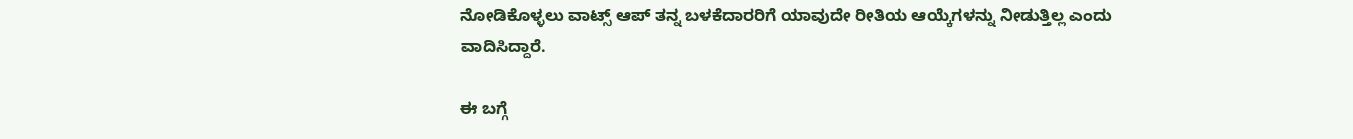ನೋಡಿಕೊಳ್ಳಲು ವಾಟ್ಸ್ ಆಪ್ ತನ್ನ ಬಳಕೆದಾರರಿಗೆ ಯಾವುದೇ ರೀತಿಯ ಆಯ್ಕೆಗಳನ್ನು ನೀಡುತ್ತಿಲ್ಲ ಎಂದು ವಾದಿಸಿದ್ದಾರೆ.

ಈ ಬಗ್ಗೆ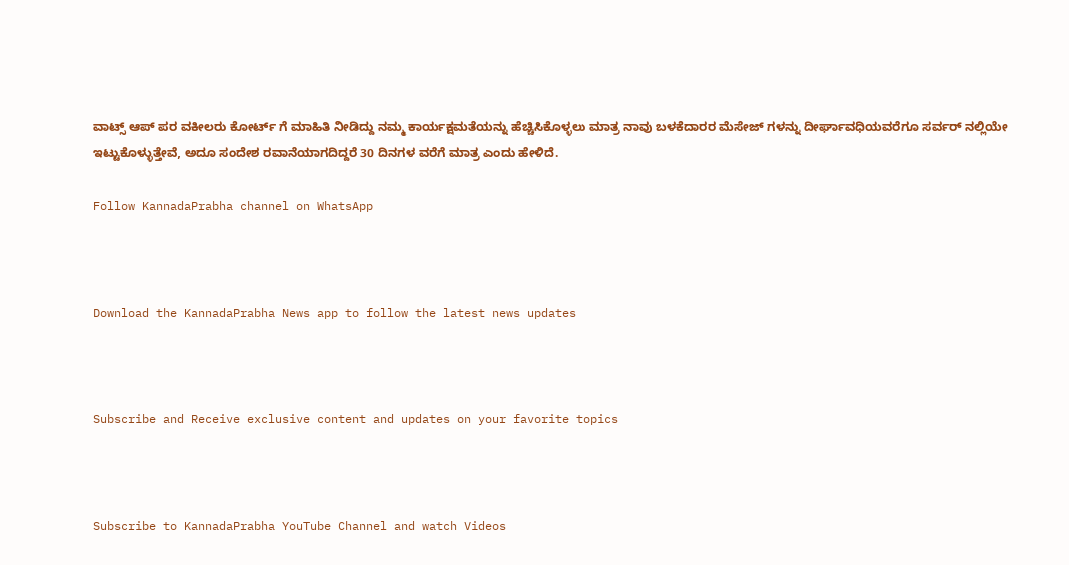ವಾಟ್ಸ್ ಆಪ್ ಪರ ವಕೀಲರು ಕೋರ್ಟ್ ಗೆ ಮಾಹಿತಿ ನೀಡಿದ್ದು ನಮ್ಮ ಕಾರ್ಯಕ್ಷಮತೆಯನ್ನು ಹೆಚ್ಚಿಸಿಕೊಳ್ಳಲು ಮಾತ್ರ ನಾವು ಬಳಕೆದಾರರ ಮೆಸೇಜ್ ಗಳನ್ನು ದೀರ್ಘಾವಧಿಯವರೆಗೂ ಸರ್ವರ್ ನಲ್ಲಿಯೇ ಇಟ್ಟುಕೊಳ್ಳುತ್ತೇವೆ, ಅದೂ ಸಂದೇಶ ರವಾನೆಯಾಗದಿದ್ದರೆ 30 ದಿನಗಳ ವರೆಗೆ ಮಾತ್ರ ಎಂದು ಹೇಳಿದೆ.

Follow KannadaPrabha channel on WhatsApp



Download the KannadaPrabha News app to follow the latest news updates



Subscribe and Receive exclusive content and updates on your favorite topics



Subscribe to KannadaPrabha YouTube Channel and watch Videos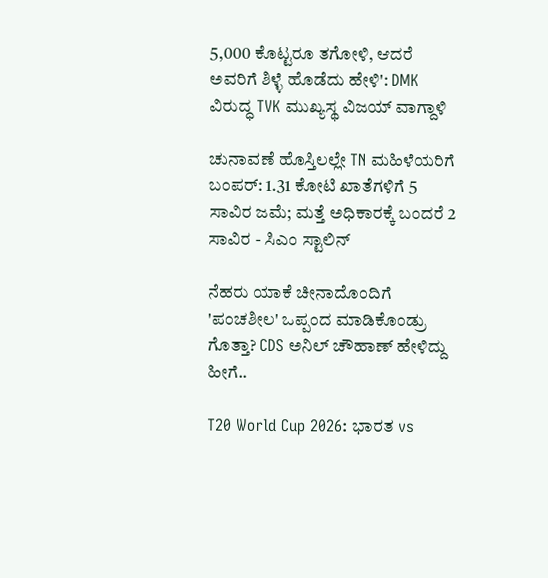5,000 ಕೊಟ್ಟರೂ ತಗೋಳಿ, ಆದರೆ ಅವರಿಗೆ ಶಿಳ್ಳೆ ಹೊಡೆದು ಹೇಳಿ': DMK ವಿರುದ್ಧ TVK ಮುಖ್ಯಸ್ಥ ವಿಜಯ್ ವಾಗ್ದಾಳಿ

ಚುನಾವಣೆ ಹೊಸ್ತಿಲಲ್ಲೇ TN ಮಹಿಳೆಯರಿಗೆ ಬಂಪರ್: 1.31 ಕೋಟಿ ಖಾತೆಗಳಿಗೆ 5 ಸಾವಿರ ಜಮೆ; ಮತ್ತೆ ಅಧಿಕಾರಕ್ಕೆ ಬಂದರೆ 2 ಸಾವಿರ - ಸಿಎಂ ಸ್ಟಾಲಿನ್

ನೆಹರು ಯಾಕೆ ಚೀನಾದೊಂದಿಗೆ 'ಪಂಚಶೀಲ' ಒಪ್ಪಂದ ಮಾಡಿಕೊಂಡ್ರು ಗೊತ್ತಾ? CDS ಅನಿಲ್ ಚೌಹಾಣ್ ಹೇಳಿದ್ದು ಹೀಗೆ..

T20 World Cup 2026: ಭಾರತ vs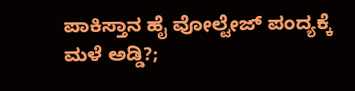ಪಾಕಿಸ್ತಾನ ಹೈ ವೋಲ್ಟೇಜ್ ಪಂದ್ಯಕ್ಕೆ ಮಳೆ ಅಡ್ಡಿ?;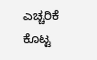ಎಚ್ಚರಿಕೆ ಕೊಟ್ಟ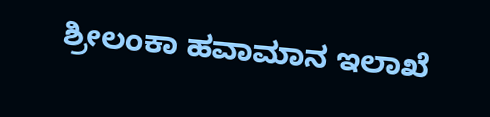ಶ್ರೀಲಂಕಾ ಹವಾಮಾನ ಇಲಾಖೆ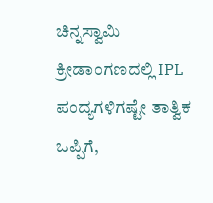ಚಿನ್ನಸ್ವಾಮಿ ಕ್ರೀಡಾಂಗಣದಲ್ಲಿ IPL ಪಂದ್ಯಗಳಿಗಷ್ಟೇ ತಾತ್ವಿಕ ಒಪ್ಪಿಗೆ,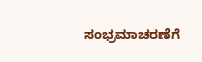ಸಂಭ್ರಮಾಚರಣೆಗೆ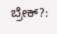ಬ್ರೇಕ್?: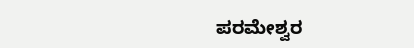ಪರಮೇಶ್ವರ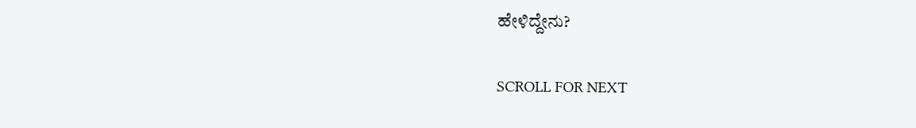ಹೇಳಿದ್ದೇನು?

SCROLL FOR NEXT